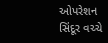ઓપરેશન સિંદૂર વચ્ચે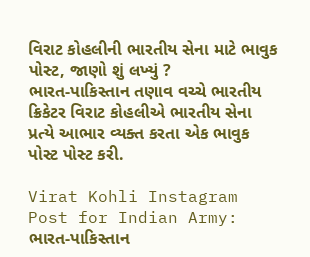વિરાટ કોહલીની ભારતીય સેના માટે ભાવુક પોસ્ટ, જાણો શું લખ્યું ?
ભારત-પાકિસ્તાન તણાવ વચ્ચે ભારતીય ક્રિકેટર વિરાટ કોહલીએ ભારતીય સેના પ્રત્યે આભાર વ્યક્ત કરતા એક ભાવુક પોસ્ટ પોસ્ટ કરી.

Virat Kohli Instagram Post for Indian Army: ભારત-પાકિસ્તાન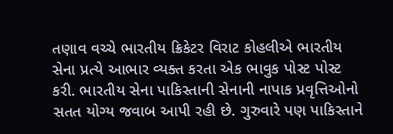તણાવ વચ્ચે ભારતીય ક્રિકેટર વિરાટ કોહલીએ ભારતીય સેના પ્રત્યે આભાર વ્યક્ત કરતા એક ભાવુક પોસ્ટ પોસ્ટ કરી. ભારતીય સેના પાકિસ્તાની સેનાની નાપાક પ્રવૃત્તિઓનો સતત યોગ્ય જવાબ આપી રહી છે. ગુરુવારે પણ પાકિસ્તાને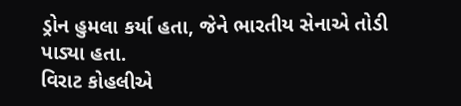ડ્રોન હુમલા કર્યા હતા, જેને ભારતીય સેનાએ તોડી પાડ્યા હતા.
વિરાટ કોહલીએ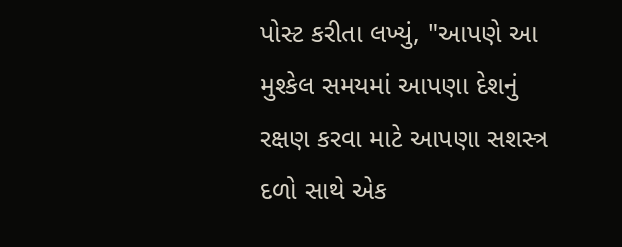પોસ્ટ કરીતા લખ્યું, "આપણે આ મુશ્કેલ સમયમાં આપણા દેશનું રક્ષણ કરવા માટે આપણા સશસ્ત્ર દળો સાથે એક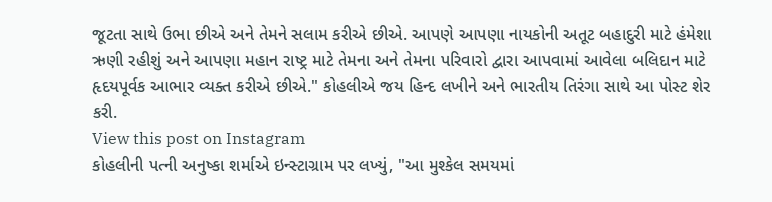જૂટતા સાથે ઉભા છીએ અને તેમને સલામ કરીએ છીએ. આપણે આપણા નાયકોની અતૂટ બહાદુરી માટે હંમેશા ઋણી રહીશું અને આપણા મહાન રાષ્ટ્ર માટે તેમના અને તેમના પરિવારો દ્વારા આપવામાં આવેલા બલિદાન માટે હૃદયપૂર્વક આભાર વ્યક્ત કરીએ છીએ." કોહલીએ જય હિન્દ લખીને અને ભારતીય તિરંગા સાથે આ પોસ્ટ શેર કરી.
View this post on Instagram
કોહલીની પત્ની અનુષ્કા શર્માએ ઇન્સ્ટાગ્રામ પર લખ્યું, "આ મુશ્કેલ સમયમાં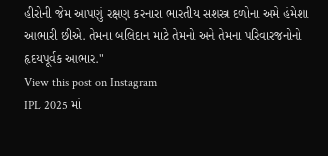હીરોની જેમ આપણું રક્ષણ કરનારા ભારતીય સશસ્ત્ર દળોના અમે હંમેશા આભારી છીએ. તેમના બલિદાન માટે તેમનો અને તેમના પરિવારજનોનો હૃદયપૂર્વક આભાર."
View this post on Instagram
IPL 2025 માં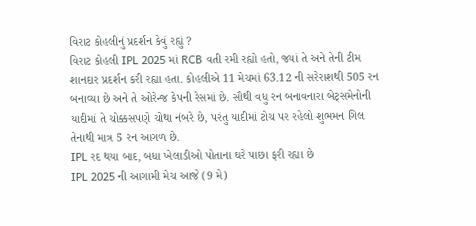વિરાટ કોહલીનું પ્રદર્શન કેવું રહ્યું ?
વિરાટ કોહલી IPL 2025 માં RCB વતી રમી રહ્યો હતો, જ્યાં તે અને તેની ટીમ શાનદાર પ્રદર્શન કરી રહ્યા હતા. કોહલીએ 11 મેચમાં 63.12 ની સરેરાશથી 505 રન બનાવ્યા છે અને તે ઓરેન્જ કેપની રેસમાં છે. સૌથી વધુ રન બનાવનારા બેટ્સમેનોની યાદીમાં તે ચોક્કસપણે ચોથા નંબરે છે, પરંતુ યાદીમાં ટોચ પર રહેલો શુભમન ગિલ તેનાથી માત્ર 5 રન આગળ છે.
IPL રદ થયા બાદ, બધા ખેલાડીઓ પોતાના ઘરે પાછા ફરી રહ્યા છે
IPL 2025 ની આગામી મેચ આજે (9 મે)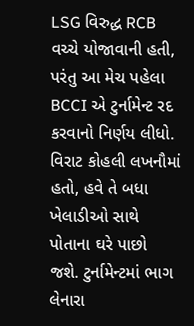LSG વિરુદ્ધ RCB વચ્ચે યોજાવાની હતી, પરંતુ આ મેચ પહેલા BCCI એ ટુર્નામેન્ટ રદ કરવાનો નિર્ણય લીધો. વિરાટ કોહલી લખનૌમાં હતો, હવે તે બધા ખેલાડીઓ સાથે પોતાના ઘરે પાછો જશે. ટુર્નામેન્ટમાં ભાગ લેનારા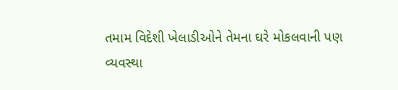તમામ વિદેશી ખેલાડીઓને તેમના ઘરે મોકલવાની પણ વ્યવસ્થા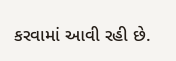કરવામાં આવી રહી છે.